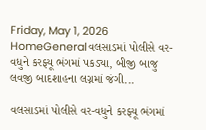Friday, May 1, 2026
HomeGeneralવલસાડમાં પોલીસે વર-વધુને કરફ્યૂ ભંગમાં પકડ્યા, બીજી બાજુ લવજી બાદશાહના લગ્નમાં જંગી...

વલસાડમાં પોલીસે વર-વધુને કરફ્યૂ ભંગમાં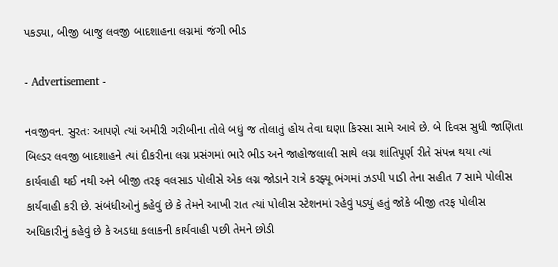પકડ્યા, બીજી બાજુ લવજી બાદશાહના લગ્નમાં જંગી ભીડ

- Advertisement -

નવજીવન. સુરતઃ આપણે ત્યાં અમીરી ગરીબીના તોલે બધું જ તોલાતું હોય તેવા ઘણા કિસ્સા સામે આવે છે. બે દિવસ સુધી જાણિતા બિલ્ડર લવજી બાદશાહને ત્યાં દીકરીના લગ્ન પ્રસંગમાં ભારે ભીડ અને જાહોજલાલી સાથે લગ્ન શાંતિપૂર્ણ રીતે સંપન્ન થયા ત્યાં કાર્યવાહી થઈ નથી અને બીજી તરફ વલસાડ પોલીસે એક લગ્ન જોડાને રાત્રે કરફ્યૂ ભંગમાં ઝડપી પાડી તેના સહીત 7 સામે પોલીસ કાર્યવાહી કરી છે. સંબંધીઓનું કહેવું છે કે તેમને આખી રાત ત્યાં પોલીસ સ્ટેશનમાં રહેવું પડ્યું હતું જોકે બીજી તરફ પોલીસ અધિકારીનું કહેવું છે કે અડધા કલાકની કાર્યવાહી પછી તેમને છોડી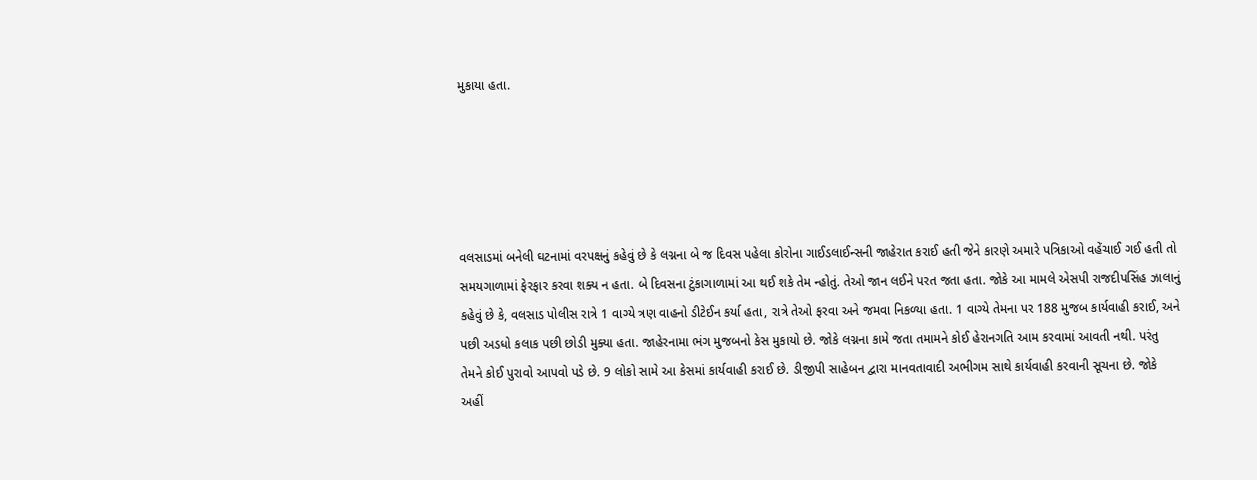મુકાયા હતા.





વલસાડમાં બનેલી ઘટનામાં વરપક્ષનું કહેવું છે કે લગ્નના બે જ દિવસ પહેલા કોરોના ગાઈડલાઈન્સની જાહેરાત કરાઈ હતી જેને કારણે અમારે પત્રિકાઓ વહેંચાઈ ગઈ હતી તો સમયગાળામાં ફેરફાર કરવા શક્ય ન હતા. બે દિવસના ટુંકાગાળામાં આ થઈ શકે તેમ ન્હોતું. તેઓ જાન લઈને પરત જતા હતા. જોકે આ મામલે એસપી રાજદીપસિંહ ઝાલાનું કહેવું છે કે, વલસાડ પોલીસ રાત્રે 1 વાગ્યે ત્રણ વાહનો ડીટેઈન કર્યા હતા, રાત્રે તેઓ ફરવા અને જમવા નિકળ્યા હતા. 1 વાગ્યે તેમના પર 188 મુજબ કાર્યવાહી કરાઈ, અને પછી અડધો કલાક પછી છોડી મુક્યા હતા. જાહેરનામા ભંગ મુજબનો કેસ મુકાયો છે. જોકે લગ્નના કામે જતા તમામને કોઈ હેરાનગતિ આમ કરવામાં આવતી નથી. પરંતુ તેમને કોઈ પુરાવો આપવો પડે છે. 9 લોકો સામે આ કેસમાં કાર્યવાહી કરાઈ છે. ડીજીપી સાહેબન દ્વારા માનવતાવાદી અભીગમ સાથે કાર્યવાહી કરવાની સૂચના છે. જોકે અહીં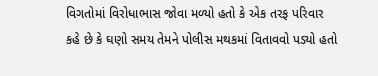વિગતોમાં વિરોધાભાસ જોવા મળ્યો હતો કે એક તરફ પરિવાર કહે છે કે ઘણો સમય તેમને પોલીસ મથકમાં વિતાવવો પડ્યો હતો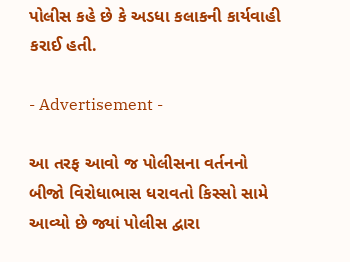પોલીસ કહે છે કે અડધા કલાકની કાર્યવાહી કરાઈ હતી.

- Advertisement -

આ તરફ આવો જ પોલીસના વર્તનનો બીજો વિરોધાભાસ ધરાવતો કિસ્સો સામે આવ્યો છે જ્યાં પોલીસ દ્વારા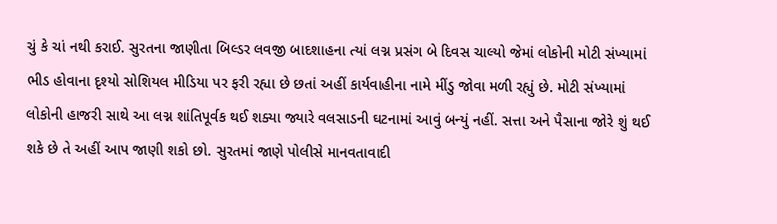ચું કે ચાં નથી કરાઈ. સુરતના જાણીતા બિલ્ડર લવજી બાદશાહના ત્યાં લગ્ન પ્રસંગ બે દિવસ ચાલ્યો જેમાં લોકોની મોટી સંખ્યામાં ભીડ હોવાના દૃશ્યો સોશિયલ મીડિયા પર ફરી રહ્યા છે છતાં અહીં કાર્યવાહીના નામે મીંડુ જોવા મળી રહ્યું છે. મોટી સંખ્યામાં લોકોની હાજરી સાથે આ લગ્ન શાંતિપૂર્વક થઈ શક્યા જ્યારે વલસાડની ઘટનામાં આવું બન્યું નહીં. સત્તા અને પૈસાના જોરે શું થઈ શકે છે તે અહીં આપ જાણી શકો છો. સુરતમાં જાણે પોલીસે માનવતાવાદી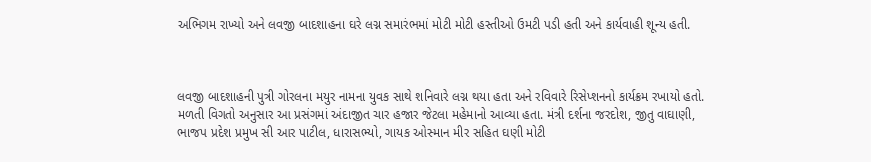અભિગમ રાખ્યો અને લવજી બાદશાહના ઘરે લગ્ન સમારંભમાં મોટી મોટી હસ્તીઓ ઉમટી પડી હતી અને કાર્યવાહી શૂન્ય હતી.



લવજી બાદશાહની પુત્રી ગોરલના મયુર નામના યુવક સાથે શનિવારે લગ્ન થયા હતા અને રવિવારે રિસેપ્શનનો કાર્યક્રમ રખાયો હતો. મળતી વિગતો અનુસાર આ પ્રસંગમાં અંદાજીત ચાર હજાર જેટલા મહેમાનો આવ્યા હતા. મંત્રી દર્શના જરદોશ, જીતુ વાઘાણી, ભાજપ પ્રદેશ પ્રમુખ સી આર પાટીલ, ધારાસભ્યો, ગાયક ઓસ્માન મીર સહિત ઘણી મોટી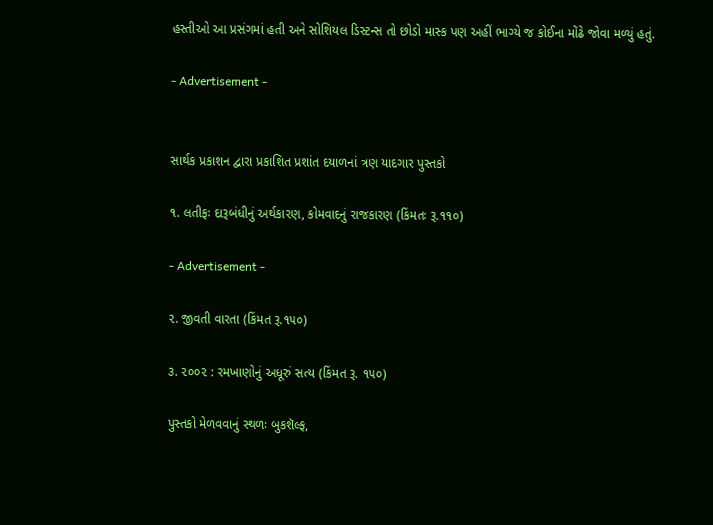હસ્તીઓ આ પ્રસંગમાં હતી અને સોશિયલ ડિસ્ટન્સ તો છોડો માસ્ક પણ અહીં ભાગ્યે જ કોઈના મોંઢે જોવા મળ્યું હતું.

- Advertisement -


સાર્થક પ્રકાશન દ્વારા પ્રકાશિત પ્રશાંત દયાળનાં ત્રણ યાદગાર પુસ્તકો

૧. લતીફઃ દારૂબંધીનું અર્થકારણ, કોમવાદનું રાજકારણ (કિંમતઃ રૂ.૧૧૦)

- Advertisement -

૨. જીવતી વારતા (કિંમત રૂ.૧૫૦)

૩. ૨૦૦૨ : રમખાણોનું અધૂરું સત્ય (કિંમત રૂ. ૧૫૦)

પુસ્તકો મેળવવાનું સ્થળઃ બુકશૅલ્ફ,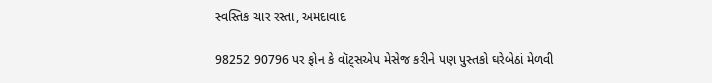સ્વસ્તિક ચાર રસ્તા, અમદાવાદ

98252 90796 પર ફોન કે વૉટ્સએપ મેસેજ કરીને પણ પુસ્તકો ઘરેબેઠાં મેળવી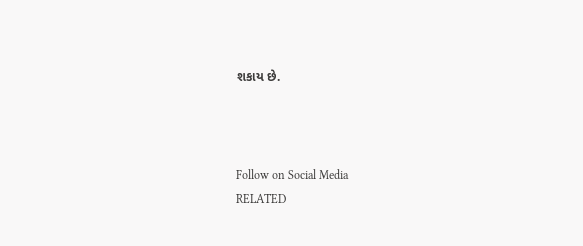શકાય છે.



Follow on Social Media
RELATED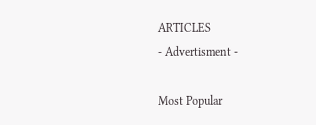ARTICLES
- Advertisment -

Most Popular